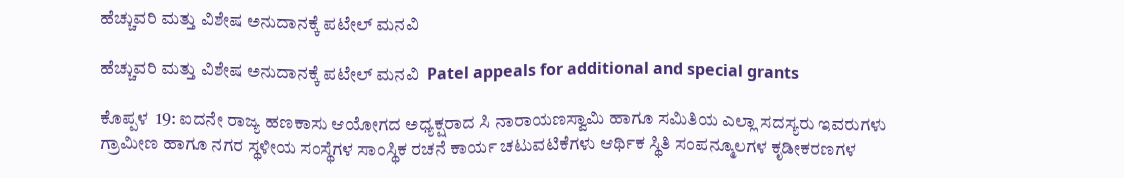ಹೆಚ್ಚುವರಿ ಮತ್ತು ವಿಶೇಷ ಅನುದಾನಕ್ಕೆ ಪಟೇಲ್ ಮನವಿ

ಹೆಚ್ಚುವರಿ ಮತ್ತು ವಿಶೇಷ ಅನುದಾನಕ್ಕೆ ಪಟೇಲ್ ಮನವಿ  Patel appeals for additional and special grants

ಕೊಪ್ಪಳ  19: ಐದನೇ ರಾಜ್ಯ ಹಣಕಾಸು ಆಯೋಗದ ಅಧ್ಯಕ್ಷರಾದ ಸಿ ನಾರಾಯಣಸ್ವಾಮಿ ಹಾಗೂ ಸಮಿತಿಯ ಎಲ್ಲಾ ಸದಸ್ಯರು ಇವರುಗಳು ಗ್ರಾಮೀಣ ಹಾಗೂ ನಗರ ಸ್ಥಳೀಯ ಸಂಸ್ಥೆಗಳ ಸಾಂಸ್ಥಿಕ ರಚನೆ ಕಾರ್ಯ ಚಟುವಟಿಕೆಗಳು ಆರ್ಥಿಕ ಸ್ಥಿತಿ ಸಂಪನ್ಮೂಲಗಳ ಕೃಡೀಕರಣಗಳ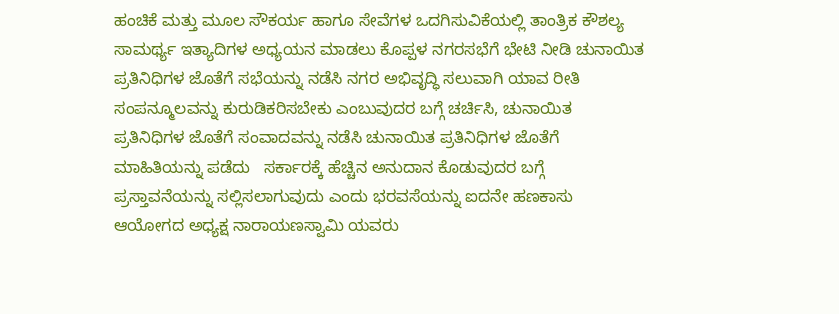ಹಂಚಿಕೆ ಮತ್ತು ಮೂಲ ಸೌಕರ್ಯ ಹಾಗೂ ಸೇವೆಗಳ ಒದಗಿಸುವಿಕೆಯಲ್ಲಿ ತಾಂತ್ರಿಕ ಕೌಶಲ್ಯ ಸಾಮರ್ಥ್ಯ ಇತ್ಯಾದಿಗಳ ಅಧ್ಯಯನ ಮಾಡಲು ಕೊಪ್ಪಳ ನಗರಸಭೆಗೆ ಭೇಟಿ ನೀಡಿ ಚುನಾಯಿತ ಪ್ರತಿನಿಧಿಗಳ ಜೊತೆಗೆ ಸಭೆಯನ್ನು ನಡೆಸಿ ನಗರ ಅಭಿವೃದ್ಧಿ ಸಲುವಾಗಿ ಯಾವ ರೀತಿ ಸಂಪನ್ಮೂಲವನ್ನು ಕುರುಡಿಕರಿಸಬೇಕು ಎಂಬುವುದರ ಬಗ್ಗೆ ಚರ್ಚಿಸಿ, ಚುನಾಯಿತ ಪ್ರತಿನಿಧಿಗಳ ಜೊತೆಗೆ ಸಂವಾದವನ್ನು ನಡೆಸಿ ಚುನಾಯಿತ ಪ್ರತಿನಿಧಿಗಳ ಜೊತೆಗೆ ಮಾಹಿತಿಯನ್ನು ಪಡೆದು   ಸರ್ಕಾರಕ್ಕೆ ಹೆಚ್ಚಿನ ಅನುದಾನ ಕೊಡುವುದರ ಬಗ್ಗೆ ಪ್ರಸ್ತಾವನೆಯನ್ನು ಸಲ್ಲಿಸಲಾಗುವುದು ಎಂದು ಭರವಸೆಯನ್ನು ಐದನೇ ಹಣಕಾಸು ಆಯೋಗದ ಅಧ್ಯಕ್ಷ ನಾರಾಯಣಸ್ವಾಮಿ ಯವರು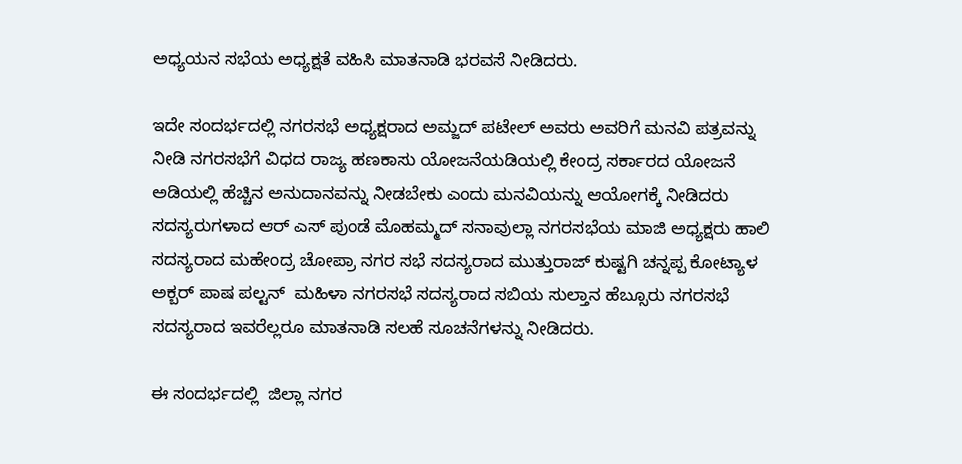ಅಧ್ಯಯನ ಸಭೆಯ ಅಧ್ಯಕ್ಷತೆ ವಹಿಸಿ ಮಾತನಾಡಿ ಭರವಸೆ ನೀಡಿದರು.

ಇದೇ ಸಂದರ್ಭದಲ್ಲಿ ನಗರಸಭೆ ಅಧ್ಯಕ್ಷರಾದ ಅಮ್ಜದ್ ಪಟೇಲ್ ಅವರು ಅವರಿಗೆ ಮನವಿ ಪತ್ರವನ್ನು ನೀಡಿ ನಗರಸಭೆಗೆ ವಿಧದ ರಾಜ್ಯ ಹಣಕಾಸು ಯೋಜನೆಯಡಿಯಲ್ಲಿ ಕೇಂದ್ರ ಸರ್ಕಾರದ ಯೋಜನೆ ಅಡಿಯಲ್ಲಿ ಹೆಚ್ಚಿನ ಅನುದಾನವನ್ನು ನೀಡಬೇಕು ಎಂದು ಮನವಿಯನ್ನು ಆಯೋಗಕ್ಕೆ ನೀಡಿದರು ಸದಸ್ಯರುಗಳಾದ ಆರ್ ಎಸ್ ಪುಂಡೆ ಮೊಹಮ್ಮದ್ ಸನಾವುಲ್ಲಾ ನಗರಸಭೆಯ ಮಾಜಿ ಅಧ್ಯಕ್ಷರು ಹಾಲಿ ಸದಸ್ಯರಾದ ಮಹೇಂದ್ರ ಚೋಪ್ರಾ ನಗರ ಸಭೆ ಸದಸ್ಯರಾದ ಮುತ್ತುರಾಜ್ ಕುಷ್ಟಗಿ ಚನ್ನಪ್ಪ ಕೋಟ್ಯಾಳ ಅಕ್ಬರ್ ಪಾಷ ಪಲ್ಟನ್  ಮಹಿಳಾ ನಗರಸಭೆ ಸದಸ್ಯರಾದ ಸಬಿಯ ಸುಲ್ತಾನ ಹೆಬ್ಸೂರು ನಗರಸಭೆ ಸದಸ್ಯರಾದ ಇವರೆಲ್ಲರೂ ಮಾತನಾಡಿ ಸಲಹೆ ಸೂಚನೆಗಳನ್ನು ನೀಡಿದರು.

ಈ ಸಂದರ್ಭದಲ್ಲಿ  ಜಿಲ್ಲಾ ನಗರ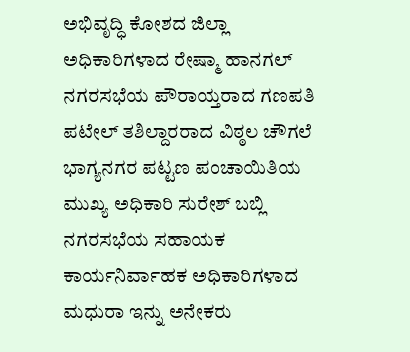ಅಭಿವೃದ್ಧಿ ಕೋಶದ ಜಿಲ್ಲಾ ಅಧಿಕಾರಿಗಳಾದ ರೇಷ್ಮಾ ಹಾನಗಲ್ ನಗರಸಭೆಯ ಪೌರಾಯ್ತರಾದ ಗಣಪತಿ ಪಟೇಲ್ ತಶಿಲ್ದಾರರಾದ ವಿಠ್ಠಲ ಚೌಗಲೆ ಭಾಗ್ಯನಗರ ಪಟ್ಟಣ ಪಂಚಾಯಿತಿಯ ಮುಖ್ಯ ಅಧಿಕಾರಿ ಸುರೇಶ್ ಬಬ್ಲಿ ನಗರಸಭೆಯ ಸಹಾಯಕ ಕಾರ್ಯನಿರ್ವಾಹಕ ಅಧಿಕಾರಿಗಳಾದ ಮಧುರಾ ಇನ್ನು ಅನೇಕರು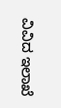ವಿವಿದ ಇಲಾಖೆ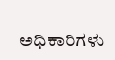ಅಧಿಕಾರಿಗಳು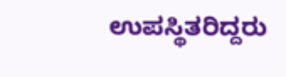ಉಪಸ್ಥಿತರಿದ್ದರು